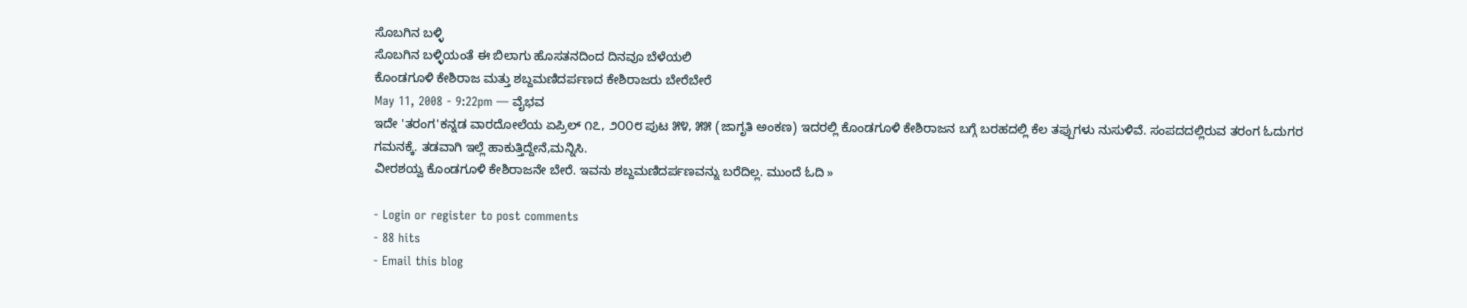ಸೊಬಗಿನ ಬಳ್ಳಿ
ಸೊಬಗಿನ ಬಳ್ಳಿಯಂತೆ ಈ ಬಿಲಾಗು ಹೊಸತನದಿಂದ ದಿನವೂ ಬೆಳೆಯಲಿ
ಕೊಂಡಗೂಳಿ ಕೇಶಿರಾಜ ಮತ್ತು ಶಬ್ದಮಣಿದರ್ಪಣದ ಕೇಶಿರಾಜರು ಬೇರೆಬೇರೆ
May 11, 2008 - 9:22pm — ವೈಭವ
ಇದೇ 'ತರಂಗ'ಕನ್ನಡ ವಾರದೋಲೆಯ ಏಪ್ರಿಲ್ ೧೭, ೨೦೦೮ ಪುಟ ೫೪, ೫೫ (ಜಾಗೃತಿ ಅಂಕಣ) ಇದರಲ್ಲಿ ಕೊಂಡಗೂಳಿ ಕೇಶಿರಾಜನ ಬಗ್ಗೆ ಬರಹದಲ್ಲಿ ಕೆಲ ತಪ್ಪುಗಳು ನುಸುಳಿವೆ. ಸಂಪದದಲ್ಲಿರುವ ತರಂಗ ಓದುಗರ ಗಮನಕ್ಕೆ. ತಡವಾಗಿ ಇಲ್ಲೆ ಹಾಕುತ್ತಿದ್ದೇನೆ,ಮನ್ನಿಸಿ.
ವೀರಶಯ್ವ ಕೊಂಡಗೂಳಿ ಕೇಶಿರಾಜನೇ ಬೇರೆ. ಇವನು ಶಬ್ದಮಣಿದರ್ಪಣವನ್ನು ಬರೆದಿಲ್ಲ. ಮುಂದೆ ಓದಿ »

- Login or register to post comments
- 88 hits
- Email this blog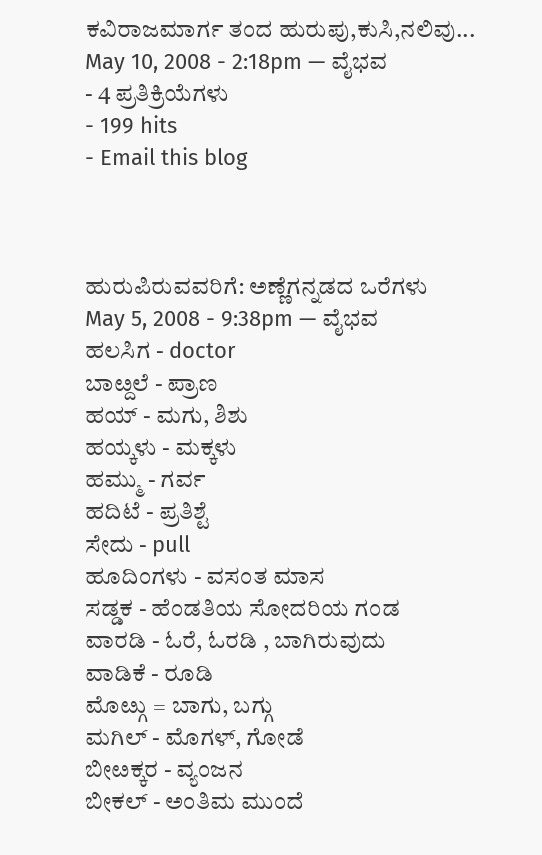ಕವಿರಾಜಮಾರ್ಗ ತಂದ ಹುರುಪು,ಕುಸಿ,ನಲಿವು...
May 10, 2008 - 2:18pm — ವೈಭವ
- 4 ಪ್ರತಿಕ್ರಿಯೆಗಳು
- 199 hits
- Email this blog



ಹುರುಪಿರುವವರಿಗೆ: ಅಣ್ಣೆಗನ್ನಡದ ಒರೆಗಳು
May 5, 2008 - 9:38pm — ವೈಭವ
ಹಲಸಿಗ - doctor
ಬಾೞ್ದಲೆ - ಪ್ರಾಣ
ಹಯ್ - ಮಗು, ಶಿಶು
ಹಯ್ಕಳು - ಮಕ್ಕಳು
ಹಮ್ಮು - ಗರ್ವ
ಹದಿಟೆ - ಪ್ರತಿಶ್ಟೆ
ಸೇದು - pull
ಹೂದಿಂಗಳು - ವಸಂತ ಮಾಸ
ಸಡ್ಡಕ - ಹೆಂಡತಿಯ ಸೋದರಿಯ ಗಂಡ
ವಾರಡಿ - ಓರೆ, ಓರಡಿ , ಬಾಗಿರುವುದು
ವಾಡಿಕೆ - ರೂಡಿ
ಮೊೞ್ಗು = ಬಾಗು, ಬಗ್ಗು
ಮಗಿಲ್ - ಮೊಗಳ್, ಗೋಡೆ
ಬೀೞಕ್ಕರ - ವ್ಯಂಜನ
ಬೀಕಲ್ - ಅಂತಿಮ ಮುಂದೆ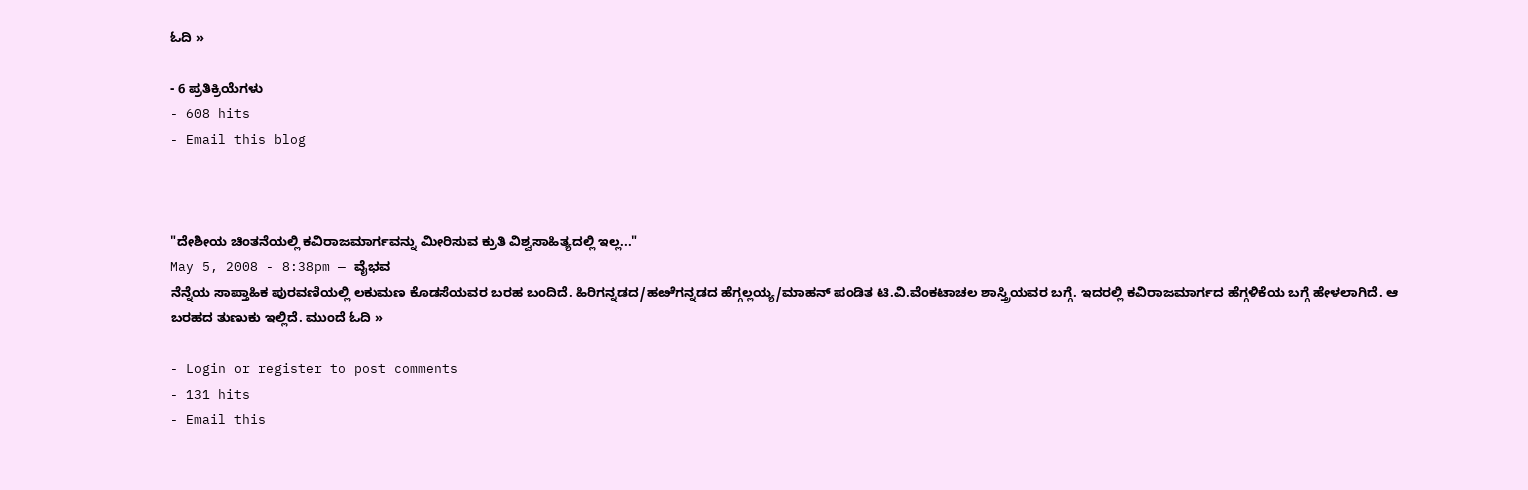ಓದಿ »

- 6 ಪ್ರತಿಕ್ರಿಯೆಗಳು
- 608 hits
- Email this blog



"ದೇಶೀಯ ಚಿಂತನೆಯಲ್ಲಿ ಕವಿರಾಜಮಾರ್ಗವನ್ನು ಮೀರಿಸುವ ಕ್ರುತಿ ವಿಶ್ವಸಾಹಿತ್ಯದಲ್ಲಿ ಇಲ್ಲ..."
May 5, 2008 - 8:38pm — ವೈಭವ
ನೆನ್ನೆಯ ಸಾಪ್ತಾಹಿಕ ಪುರವಣಿಯಲ್ಲಿ ಲಕುಮಣ ಕೊಡಸೆಯವರ ಬರಹ ಬಂದಿದೆ. ಹಿರಿಗನ್ನಡದ/ಹೞೆಗನ್ನಡದ ಹೆಗ್ಗಲ್ಲಯ್ಯ/ಮಾಹನ್ ಪಂಡಿತ ಟಿ.ವಿ.ವೆಂಕಟಾಚಲ ಶಾಸ್ತ್ರಿಯವರ ಬಗ್ಗೆ. ಇದರಲ್ಲಿ ಕವಿರಾಜಮಾರ್ಗದ ಹೆಗ್ಗಳಿಕೆಯ ಬಗ್ಗೆ ಹೇಳಲಾಗಿದೆ. ಆ ಬರಹದ ತುಣುಕು ಇಲ್ಲಿದೆ. ಮುಂದೆ ಓದಿ »

- Login or register to post comments
- 131 hits
- Email this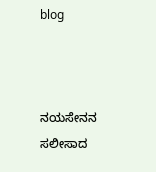blog



ನಯಸೇನನ ಸಲೀಸಾದ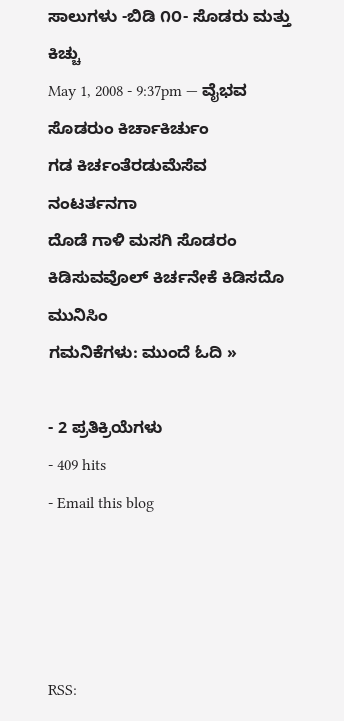ಸಾಲುಗಳು -ಬಿಡಿ ೧೦- ಸೊಡರು ಮತ್ತು ಕಿಚ್ಚು
May 1, 2008 - 9:37pm — ವೈಭವ
ಸೊಡರುಂ ಕಿರ್ಚಾಕಿರ್ಚುಂ
ಗಡ ಕಿರ್ಚಂತೆರಡುಮೆಸೆವ ನಂಟರ್ತನಗಾ
ದೊಡೆ ಗಾಳಿ ಮಸಗಿ ಸೊಡರಂ
ಕಿಡಿಸುವವೊಲ್ ಕಿರ್ಚನೇಕೆ ಕಿಡಿಸದೊ ಮುನಿಸಿಂ
ಗಮನಿಕೆಗಳು: ಮುಂದೆ ಓದಿ »

- 2 ಪ್ರತಿಕ್ರಿಯೆಗಳು
- 409 hits
- Email this blog




RSS: